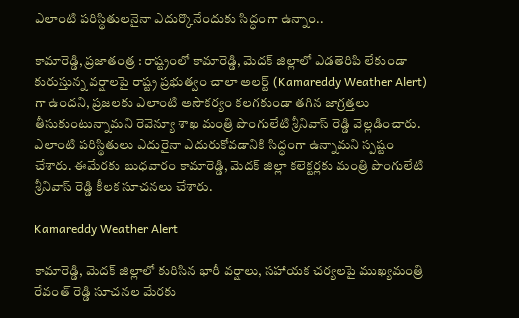ఎలాంటి ప‌రిస్థితుల‌నైనా ఎదుర్కొనేందుకు సిద్ధంగా ఉన్నాం..

కామారెడ్డి, ప్రజాతంత్ర : రాష్ట్రంలో కామారెడ్డి, మెదక్ జిల్లాలో ఎడతెరిపి లేకుండా కురుస్తున్న వర్షాలపై రాష్ట్ర ప్రభుత్వం చాలా అలర్ట్ (Kamareddy Weather Alert) గా ఉంద‌ని, ప్రజలకు ఎలాంటి అసౌకర్యం కలగకుండా తగిన జాగ్రత్తలు తీసుకుంటున్నామని రెవెన్యూ శాఖ మంత్రి పొంగులేటి శ్రీనివాస్ రెడ్డి వెల్లడించారు. ఎలాంటి పరిస్థితులు ఎదురైనా ఎదురుకోవడానికి సిద్ధంగా ఉన్నామ‌ని స్ప‌ష్టం చేశారు. ఈమేర‌కు బుధ‌వారం కామారెడ్డి, మెదక్ జిల్లా కలెక్టర్లకు మంత్రి పొంగులేటి శ్రీనివాస్ రెడ్డి కీల‌క సూచ‌న‌లు చేశారు.

Kamareddy Weather Alert

కామారెడ్డి, మెదక్ జిల్లాలో కురిసిన భారీ వర్షాలు, సహాయక చర్యలపై ముఖ్యమంత్రి రేవంత్ రెడ్డి సూచనల మేరకు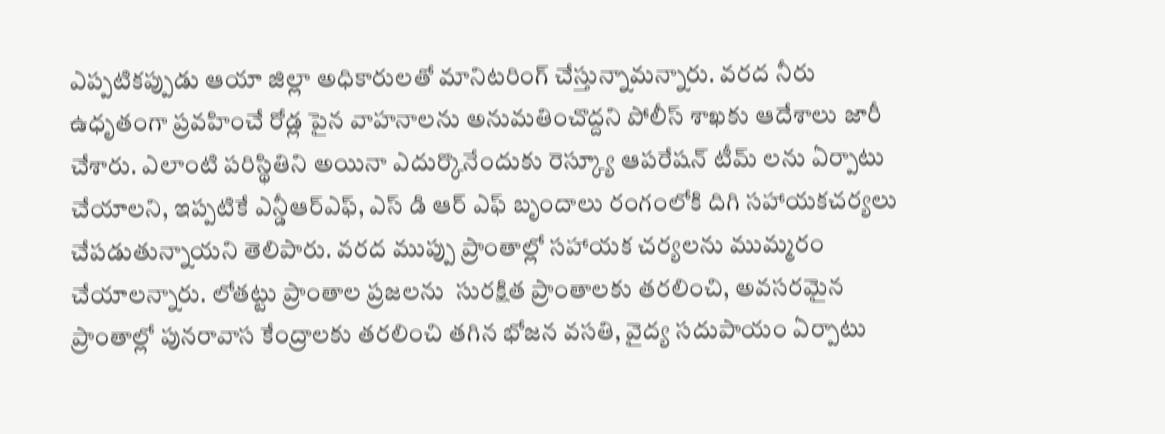ఎప్పటికప్పుడు ఆయా జిల్లా అధికారులతో మానిటరింగ్ చేస్తున్నామ‌న్నారు. వరద నీరు ఉధృతంగా ప్రవహించే రోడ్ల పైన వాహనాలను అనుమతించొద్దని పోలీస్ శాఖకు ఆదేశాలు జారీ చేశారు. ఎలాంటి పరిస్థితిని అయినా ఎదుర్కొనేందుకు రెస్క్యూ ఆపరేషన్ టీమ్ లను ఏర్పాటు చేయాల‌ని, ఇప్పటికే ఎన్డీఆర్ఎఫ్, ఎస్ డి ఆర్ ఎఫ్ బృందాలు రంగంలోకి దిగి స‌హాయ‌క‌చ‌ర్య‌లు చేప‌డుతున్నాయ‌ని తెలిపారు. వరద ముప్పు ప్రాంతాల్లో సహాయక చర్యలను ముమ్మరం చేయాలన్నారు. లోతట్టు ప్రాంతాల ప్రజలను  సురక్షిత ప్రాంతాలకు తరలించి, అవసరమైన ప్రాంతాల్లో పునరావాస కేంద్రాలకు తరలించి తగిన భోజన వసతి, వైద్య సదుపాయం ఏర్పాటు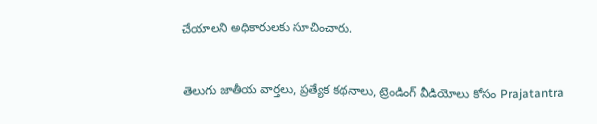చేయాల‌ని అధికారుల‌కు సూచించారు.


తెలుగు జాతీయ వార్తలు, ప్రత్యేక కథనాలు, ట్రెండింగ్ వీడియోలు కోసం Prajatantra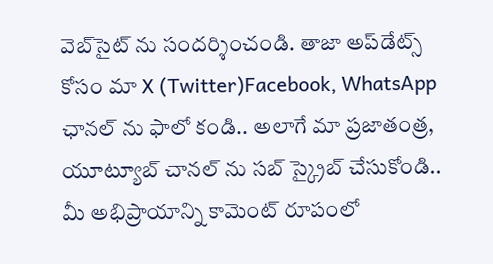వెబ్‌సైట్ ను సందర్శించండి. తాజా అప్‌డేట్స్ కోసం మా X (Twitter)Facebook, WhatsApp ఛానల్ ను ఫాలో కండి.. అలాగే మా ప్రజాతంత్ర, యూట్యూబ్ చానల్ ను సబ్ స్క్రైబ్ చేసుకోండి..   మీ అభిప్రాయాన్ని కామెంట్ రూపంలో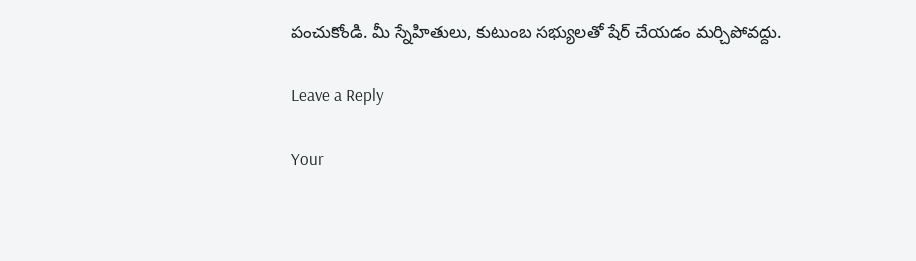పంచుకోండి. మీ స్నేహితులు, కుటుంబ సభ్యులతో షేర్ చేయడం మర్చిపోవద్దు.

Leave a Reply

Your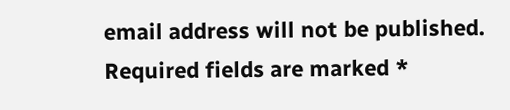email address will not be published. Required fields are marked *